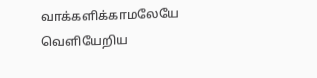வாக்களிக்காமலேயே வெளியேறிய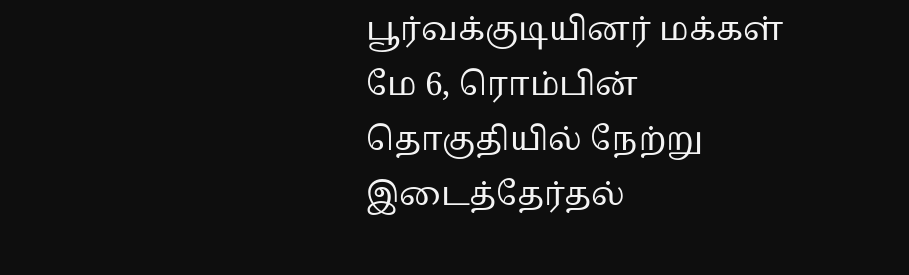பூர்வக்குடியினர் மக்கள்
மே 6, ரொம்பின் தொகுதியில் நேற்று இடைத்தேர்தல்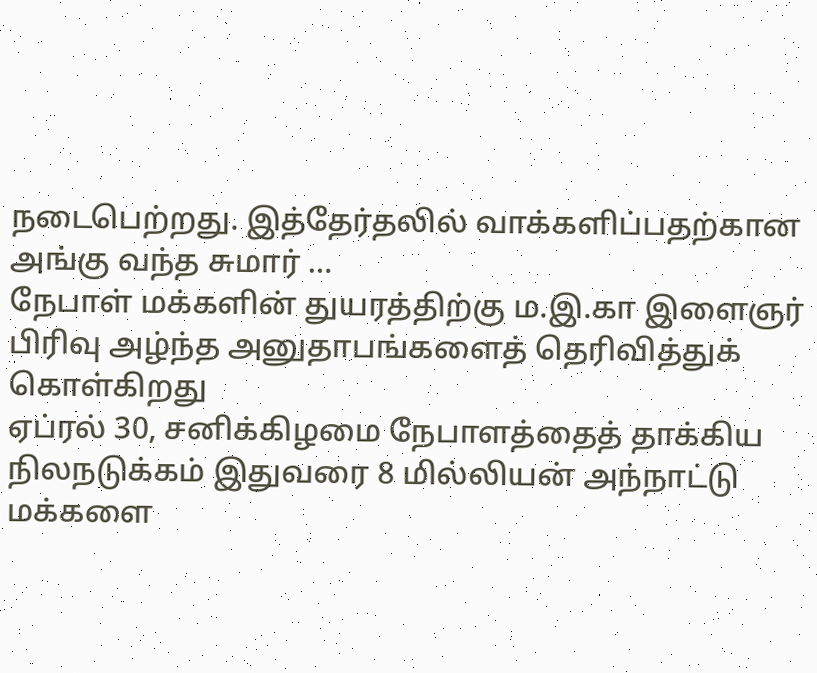நடைபெற்றது. இத்தேர்தலில் வாக்களிப்பதற்கான அங்கு வந்த சுமார் …
நேபாள் மக்களின் துயரத்திற்கு ம.இ.கா இளைஞர் பிரிவு அழ்ந்த அனுதாபங்களைத் தெரிவித்துக் கொள்கிறது
ஏப்ரல் 30, சனிக்கிழமை நேபாளத்தைத் தாக்கிய நிலநடுக்கம் இதுவரை 8 மில்லியன் அந்நாட்டு மக்களை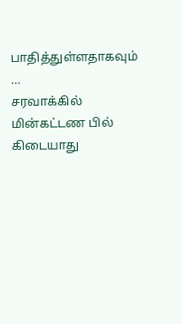பாதித்துள்ளதாகவும் …
சரவாக்கில் மின்கட்டண பில் கிடையாது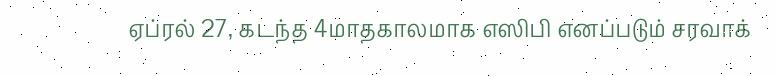ஏப்ரல் 27, கடந்த 4மாதகாலமாக எஸிபி எனப்படும் சரவாக்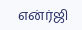என்ர்ஜி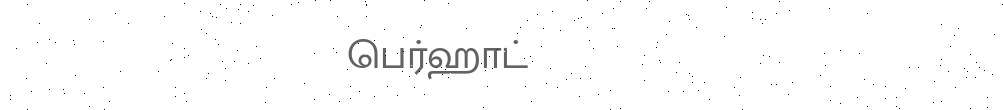பெர்ஹாட்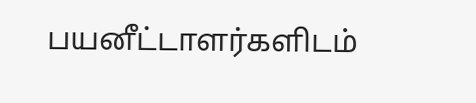பயனீட்டாளர்களிடம்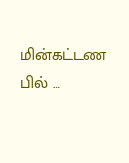மின்கட்டண பில் …